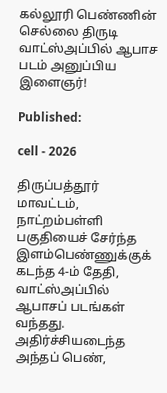கல்லூரி பெண்ணின் செல்லை திருடி வாட்ஸ்அப்பில் ஆபாச படம் அனுப்பிய இளைஞர்!

Published:

cell - 2026

திருப்பத்தூர் மாவட்டம், நாட்றம்பள்ளி பகுதியைச் சேர்ந்த இளம்பெண்ணுக்குக் கடந்த 4-ம் தேதி, வாட்ஸ்அப்பில் ஆபாசப் படங்கள் வந்தது. அதிர்ச்சியடைந்த அந்தப் பெண்,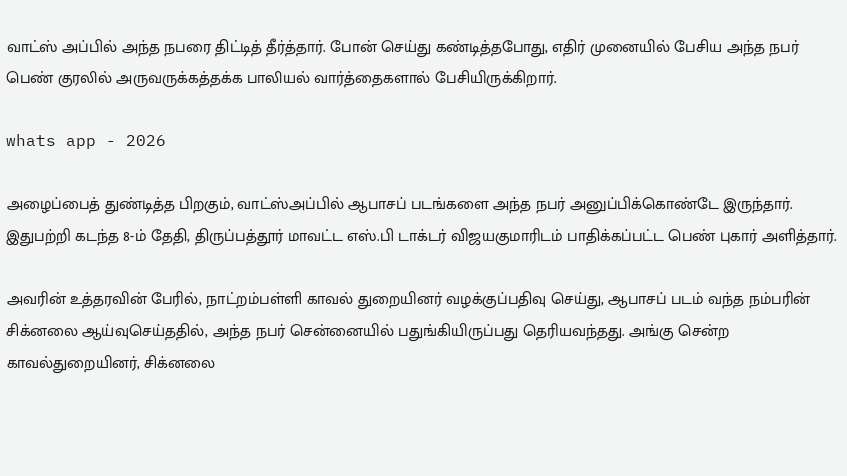வாட்ஸ் அப்பில் அந்த நபரை திட்டித் தீர்த்தார். போன் செய்து கண்டித்தபோது, எதிர் முனையில் பேசிய அந்த நபர் பெண் குரலில் அருவருக்கத்தக்க பாலியல் வார்த்தைகளால் பேசியிருக்கிறார்.

whats app - 2026

அழைப்பைத் துண்டித்த பிறகும், வாட்ஸ்அப்பில் ஆபாசப் படங்களை அந்த நபர் அனுப்பிக்கொண்டே இருந்தார். இதுபற்றி கடந்த 8-ம் தேதி, திருப்பத்தூர் மாவட்ட எஸ்.பி டாக்டர் விஜயகுமாரிடம் பாதிக்கப்பட்ட பெண் புகார் அளித்தார்.

அவரின் உத்தரவின் பேரில், நாட்றம்பள்ளி காவல் துறையினர் வழக்குப்பதிவு செய்து, ஆபாசப் படம் வந்த நம்பரின் சிக்னலை ஆய்வுசெய்ததில், அந்த நபர் சென்னையில் பதுங்கியிருப்பது தெரியவந்தது. அங்கு சென்ற காவல்துறையினர், சிக்னலை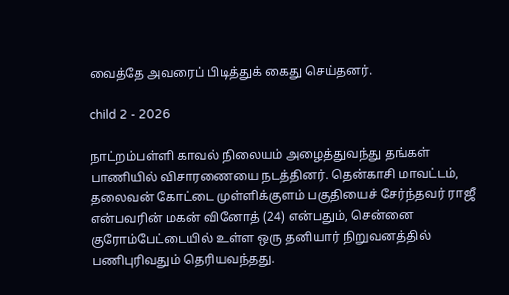வைத்தே அவரைப் பிடித்துக் கைது செய்தனர்.

child 2 - 2026

நாட்றம்பள்ளி காவல் நிலையம் அழைத்துவந்து தங்கள் பாணியில் விசாரணையை நடத்தினர். தென்காசி மாவட்டம், தலைவன் கோட்டை முள்ளிக்குளம் பகுதியைச் சேர்ந்தவர் ராஜீ என்பவரின் மகன் வினோத் (24) என்பதும், சென்னை குரோம்பேட்டையில் உள்ள ஒரு தனியார் நிறுவனத்தில் பணிபுரிவதும் தெரியவந்தது.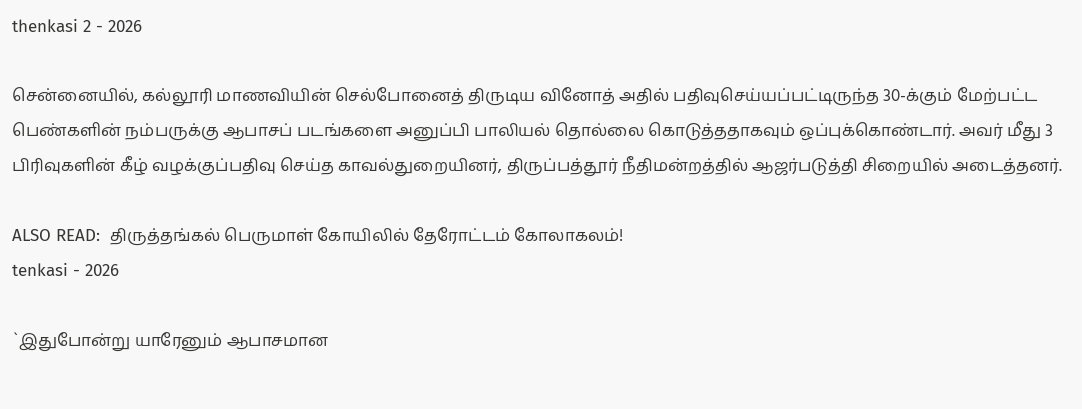thenkasi 2 - 2026

சென்னையில், கல்லூரி மாணவியின் செல்போனைத் திருடிய வினோத் அதில் பதிவுசெய்யப்பட்டிருந்த 30-க்கும் மேற்பட்ட பெண்களின் நம்பருக்கு ஆபாசப் படங்களை அனுப்பி பாலியல் தொல்லை கொடுத்ததாகவும் ஒப்புக்கொண்டார். அவர் மீது 3 பிரிவுகளின் கீழ் வழக்குப்பதிவு செய்த காவல்துறையினர், திருப்பத்தூர் நீதிமன்றத்தில் ஆஜர்படுத்தி சிறையில் அடைத்தனர்.

ALSO READ:  திருத்தங்கல் பெருமாள் கோயிலில் தேரோட்டம் கோலாகலம்!
tenkasi - 2026

`இதுபோன்று யாரேனும் ஆபாசமான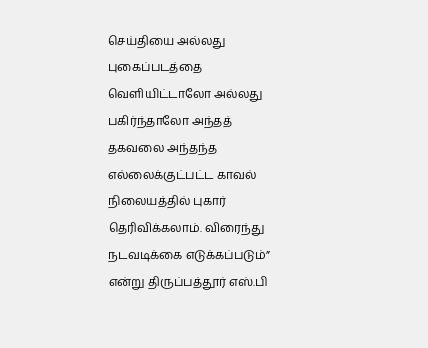செய்தியை அல்லது புகைப்படத்தை வெளியிட்டாலோ அல்லது பகிர்ந்தாலோ அந்தத் தகவலை அந்தந்த எல்லைக்குட்பட்ட காவல் நிலையத்தில் புகார் தெரிவிக்கலாம். விரைந்து நடவடிக்கை எடுக்கப்படும்” என்று திருப்பத்தூர் எஸ்.பி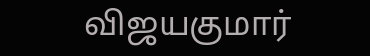விஜயகுமார்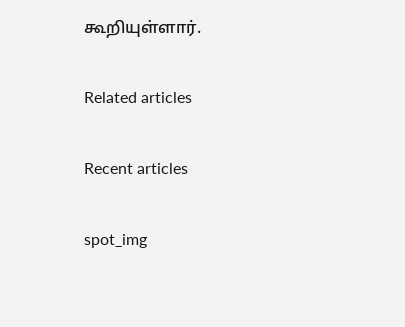கூறியுள்ளார்.

Related articles

Recent articles

spot_img